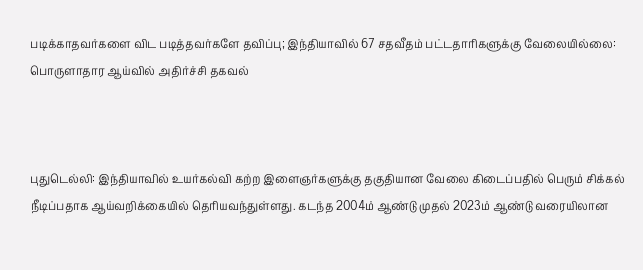படிக்காதவர்களை விட படித்தவர்களே தவிப்பு; இந்தியாவில் 67 சதவீதம் பட்டதாரிகளுக்கு வேலையில்லை: பொருளாதார ஆய்வில் அதிர்ச்சி தகவல்



புதுடெல்லி: இந்தியாவில் உயர்கல்வி கற்ற இளைஞர்களுக்கு தகுதியான வேலை கிடைப்பதில் பெரும் சிக்கல் நீடிப்பதாக ஆய்வறிக்கையில் தெரியவந்துள்ளது. கடந்த 2004ம் ஆண்டு முதல் 2023ம் ஆண்டு வரையிலான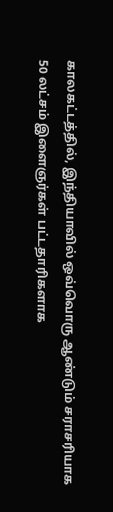காலகட்டத்தில், இந்தியாவில் ஒவ்வொரு ஆண்டும் சராசரியாக 50 லட்சம் இளைஞர்கள் பட்டதாரிகளாக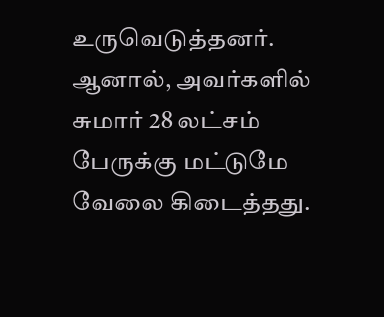உருவெடுத்தனர். ஆனால், அவர்களில் சுமார் 28 லட்சம் பேருக்கு மட்டுமே வேலை கிடைத்தது.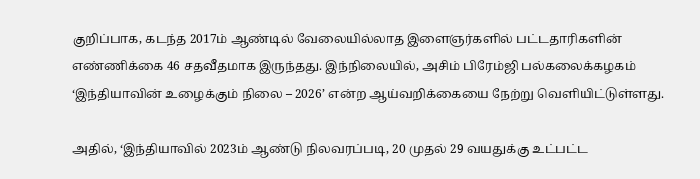குறிப்பாக, கடந்த 2017ம் ஆண்டில் வேலையில்லாத இளைஞர்களில் பட்டதாரிகளின் எண்ணிக்கை 46 சதவீதமாக இருந்தது. இந்நிலையில், அசிம் பிரேம்ஜி பல்கலைக்கழகம் ‘இந்தியாவின் உழைக்கும் நிலை – 2026’ என்ற ஆய்வறிக்கையை நேற்று வெளியிட்டுள்ளது.

அதில், ‘இந்தியாவில் 2023ம் ஆண்டு நிலவரப்படி, 20 முதல் 29 வயதுக்கு உட்பட்ட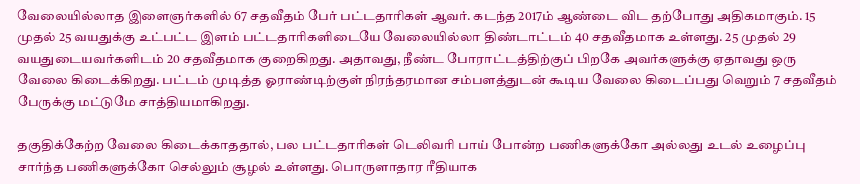வேலையில்லாத இளைஞர்களில் 67 சதவீதம் பேர் பட்டதாரிகள் ஆவர். கடந்த 2017ம் ஆண்டை விட தற்போது அதிகமாகும். 15 முதல் 25 வயதுக்கு உட்பட்ட இளம் பட்டதாரிகளிடையே வேலையில்லா திண்டாட்டம் 40 சதவீதமாக உள்ளது. 25 முதல் 29 வயதுடையவர்களிடம் 20 சதவீதமாக குறைகிறது. அதாவது, நீண்ட போராட்டத்திற்குப் பிறகே அவர்களுக்கு ஏதாவது ஒரு வேலை கிடைக்கிறது. பட்டம் முடித்த ஓராண்டிற்குள் நிரந்தரமான சம்பளத்துடன் கூடிய வேலை கிடைப்பது வெறும் 7 சதவீதம் பேருக்கு மட்டுமே சாத்தியமாகிறது.

தகுதிக்கேற்ற வேலை கிடைக்காததால், பல பட்டதாரிகள் டெலிவரி பாய் போன்ற பணிகளுக்கோ அல்லது உடல் உழைப்பு சார்ந்த பணிகளுக்கோ செல்லும் சூழல் உள்ளது. பொருளாதார ரீதியாக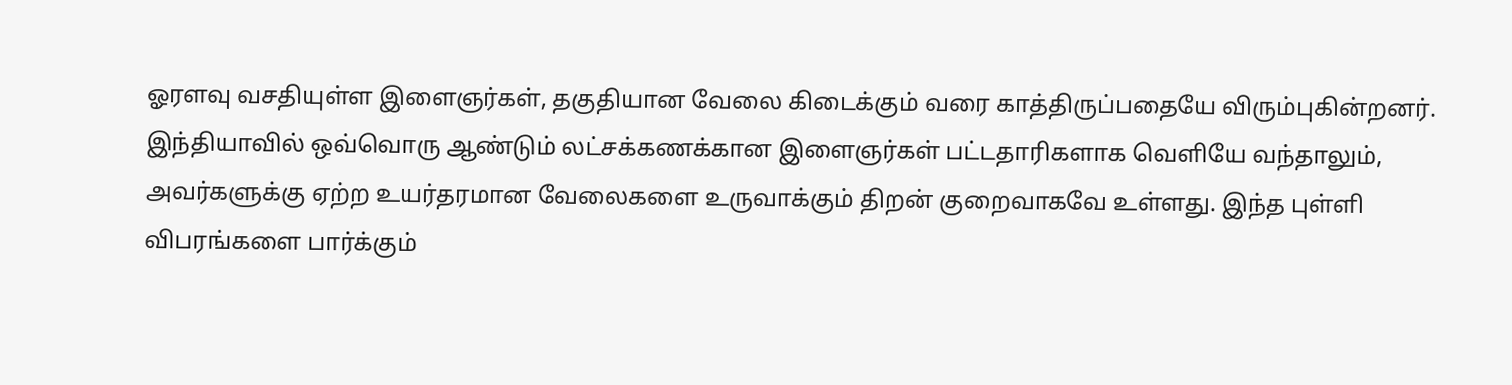ஓரளவு வசதியுள்ள இளைஞர்கள், தகுதியான வேலை கிடைக்கும் வரை காத்திருப்பதையே விரும்புகின்றனர். இந்தியாவில் ஒவ்வொரு ஆண்டும் லட்சக்கணக்கான இளைஞர்கள் பட்டதாரிகளாக வெளியே வந்தாலும், அவர்களுக்கு ஏற்ற உயர்தரமான வேலைகளை உருவாக்கும் திறன் குறைவாகவே உள்ளது. இந்த புள்ளி விபரங்களை பார்க்கும்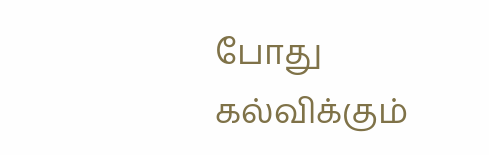போது கல்விக்கும்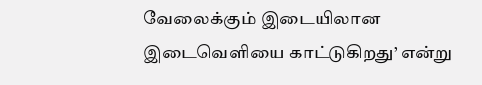வேலைக்கும் இடையிலான இடைவெளியை காட்டுகிறது’ என்று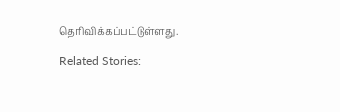தெரிவிக்கப்பட்டுள்ளது.

Related Stories: